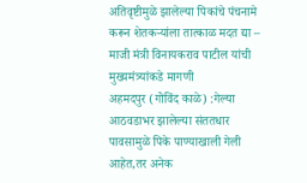अतिवृष्टीमुळे झालेल्या पिकांचे पंचनामे करून शेतकऱ्यांला तात्काळ मदत द्या – माजी मंत्री विनायकराव पाटील यांची मुख्यमंत्र्यांकडे मागणी
अहमदपुर (गोविंद काळे) :गेल्या आठवडाभर झालेल्या संततधार पावसामुळे पिके पाण्याखाली गेली आहेत,तर अनेक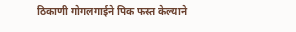ठिकाणी गोगलगाईने पिक फस्त केल्याने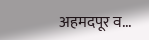अहमदपूर व...